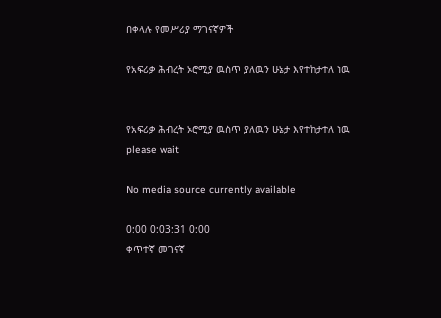በቀላሉ የመሥሪያ ማገናኛዎች

የአፍሪቃ ሕብረት ኦሮሚያ ዉስጥ ያለዉን ሁኔታ እየተከታተለ ነዉ


የአፍሪቃ ሕብረት ኦሮሚያ ዉስጥ ያለዉን ሁኔታ እየተከታተለ ነዉ
please wait

No media source currently available

0:00 0:03:31 0:00
ቀጥተኛ መገናኛ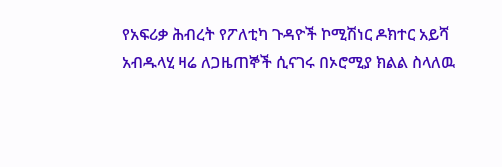የአፍሪቃ ሕብረት የፖለቲካ ጉዳዮች ኮሚሽነር ዶክተር አይሻ አብዱላሂ ዛሬ ለጋዜጠኞች ሲናገሩ በኦሮሚያ ክልል ስላለዉ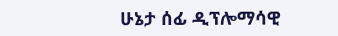ሁኔታ ሰፊ ዲፕሎማሳዊ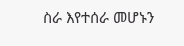ስራ እየተሰራ መሆኑን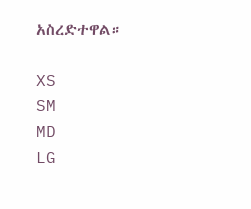አስረድተዋል።

XS
SM
MD
LG